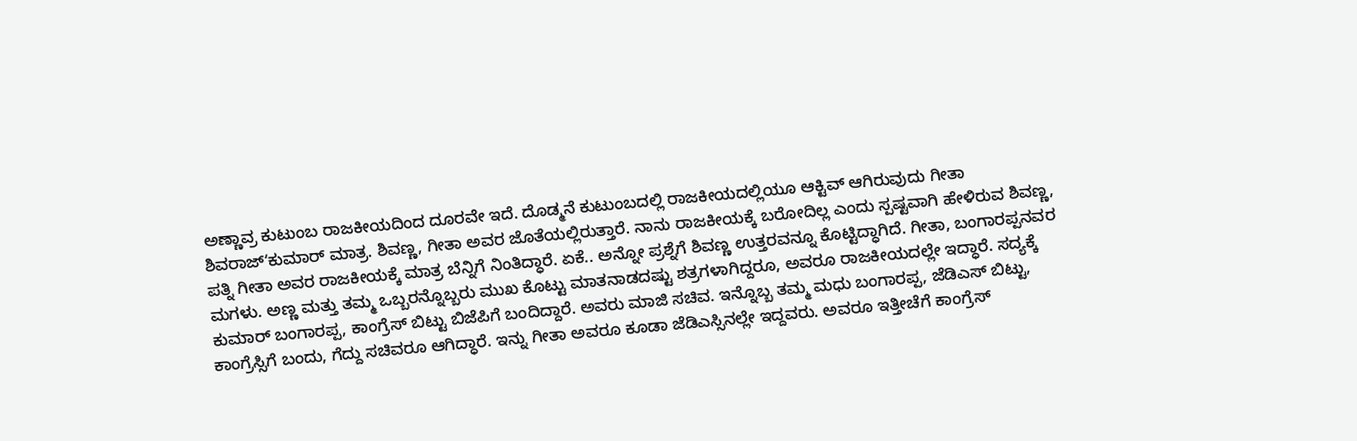ಅಣ್ಣಾವ್ರ ಕುಟುಂಬ ರಾಜಕೀಯದಿಂದ ದೂರವೇ ಇದೆ. ದೊಡ್ಮನೆ ಕುಟುಂಬದಲ್ಲಿ ರಾಜಕೀಯದಲ್ಲಿಯೂ ಆಕ್ಟಿವ್ ಆಗಿರುವುದು ಗೀತಾ ಶಿವರಾಜ್ʻಕುಮಾರ್ ಮಾತ್ರ. ಶಿವಣ್ಣ, ಗೀತಾ ಅವರ ಜೊತೆಯಲ್ಲಿರುತ್ತಾರೆ. ನಾನು ರಾಜಕೀಯಕ್ಕೆ ಬರೋದಿಲ್ಲ ಎಂದು ಸ್ಪಷ್ಟವಾಗಿ ಹೇಳಿರುವ ಶಿವಣ್ಣ, ಪತ್ನಿ ಗೀತಾ ಅವರ ರಾಜಕೀಯಕ್ಕೆ ಮಾತ್ರ ಬೆನ್ನಿಗೆ ನಿಂತಿದ್ಧಾರೆ. ಏಕೆ.. ಅನ್ನೋ ಪ್ರಶ್ನೆಗೆ ಶಿವಣ್ಣ ಉತ್ತರವನ್ನೂ ಕೊಟ್ಟಿದ್ಧಾಗಿದೆ. ಗೀತಾ, ಬಂಗಾರಪ್ಪನವರ ಮಗಳು. ಅಣ್ಣ ಮತ್ತು ತಮ್ಮ ಒಬ್ಬರನ್ನೊಬ್ಬರು ಮುಖ ಕೊಟ್ಟು ಮಾತನಾಡದಷ್ಟು ಶತ್ರಗಳಾಗಿದ್ದರೂ, ಅವರೂ ರಾಜಕೀಯದಲ್ಲೇ ಇದ್ಧಾರೆ. ಸದ್ಯಕ್ಕೆ ಕುಮಾರ್ ಬಂಗಾರಪ್ಪ, ಕಾಂಗ್ರೆಸ್ ಬಿಟ್ಟು ಬಿಜೆಪಿಗೆ ಬಂದಿದ್ದಾರೆ. ಅವರು ಮಾಜಿ ಸಚಿವ. ಇನ್ನೊಬ್ಬ ತಮ್ಮ ಮಧು ಬಂಗಾರಪ್ಪ, ಜೆಡಿಎಸ್ ಬಿಟ್ಟು, ಕಾಂಗ್ರೆಸ್ಸಿಗೆ ಬಂದು, ಗೆದ್ದು ಸಚಿವರೂ ಆಗಿದ್ಧಾರೆ. ಇನ್ನು ಗೀತಾ ಅವರೂ ಕೂಡಾ ಜೆಡಿಎಸ್ಸಿನಲ್ಲೇ ಇದ್ದವರು. ಅವರೂ ಇತ್ತೀಚೆಗೆ ಕಾಂಗ್ರೆಸ್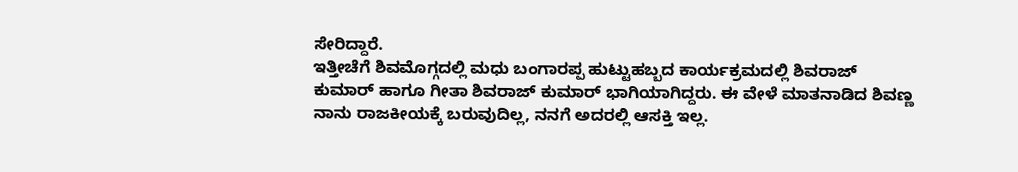ಸೇರಿದ್ದಾರೆ.
ಇತ್ತೀಚೆಗೆ ಶಿವಮೊಗ್ಗದಲ್ಲಿ ಮಧು ಬಂಗಾರಪ್ಪ ಹುಟ್ಟುಹಬ್ಬದ ಕಾರ್ಯಕ್ರಮದಲ್ಲಿ ಶಿವರಾಜ್ ಕುಮಾರ್ ಹಾಗೂ ಗೀತಾ ಶಿವರಾಜ್ ಕುಮಾರ್ ಭಾಗಿಯಾಗಿದ್ದರು. ಈ ವೇಳೆ ಮಾತನಾಡಿದ ಶಿವಣ್ಣ ನಾನು ರಾಜಕೀಯಕ್ಕೆ ಬರುವುದಿಲ್ಲ, ನನಗೆ ಅದರಲ್ಲಿ ಆಸಕ್ತಿ ಇಲ್ಲ.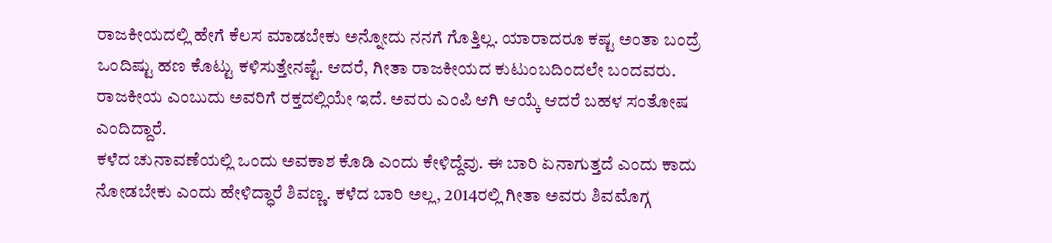ರಾಜಕೀಯದಲ್ಲಿ ಹೇಗೆ ಕೆಲಸ ಮಾಡಬೇಕು ಅನ್ನೋದು ನನಗೆ ಗೊತ್ತಿಲ್ಲ. ಯಾರಾದರೂ ಕಷ್ಟ ಅಂತಾ ಬಂದ್ರೆ ಒಂದಿಷ್ಟು ಹಣ ಕೊಟ್ಟು ಕಳಿಸುತ್ತೇನಷ್ಟೆ. ಆದರೆ, ಗೀತಾ ರಾಜಕೀಯದ ಕುಟುಂಬದಿಂದಲೇ ಬಂದವರು. ರಾಜಕೀಯ ಎಂಬುದು ಅವರಿಗೆ ರಕ್ತದಲ್ಲಿಯೇ ಇದೆ. ಅವರು ಎಂಪಿ ಆಗಿ ಆಯ್ಕೆ ಆದರೆ ಬಹಳ ಸಂತೋಷ ಎಂದಿದ್ದಾರೆ.
ಕಳೆದ ಚುನಾವಣೆಯಲ್ಲಿ ಒಂದು ಅವಕಾಶ ಕೊಡಿ ಎಂದು ಕೇಳಿದ್ದೆವು. ಈ ಬಾರಿ ಏನಾಗುತ್ತದೆ ಎಂದು ಕಾದು ನೋಡಬೇಕು ಎಂದು ಹೇಳಿದ್ಧಾರೆ ಶಿವಣ್ಣ. ಕಳೆದ ಬಾರಿ ಅಲ್ಲ, 2014ರಲ್ಲಿ ಗೀತಾ ಅವರು ಶಿವಮೊಗ್ಗ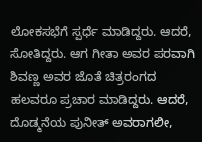ಲೋಕಸಭೆಗೆ ಸ್ಪರ್ಧೆ ಮಾಡಿದ್ದರು. ಆದರೆ, ಸೋತಿದ್ದರು. ಆಗ ಗೀತಾ ಅವರ ಪರವಾಗಿ ಶಿವಣ್ಣ ಅವರ ಜೊತೆ ಚಿತ್ರರಂಗದ ಹಲವರೂ ಪ್ರಚಾರ ಮಾಡಿದ್ದರು. ಆದರೆ, ದೊಡ್ಮನೆಯ ಪುನೀತ್ ಅವರಾಗಲೀ,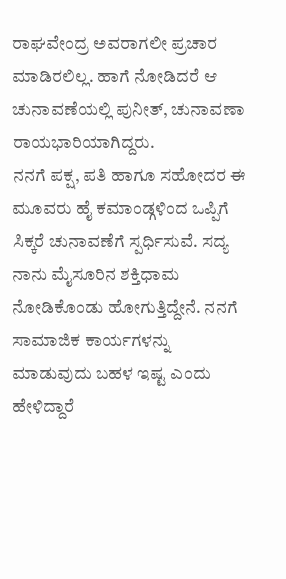ರಾಘವೇಂದ್ರ ಅವರಾಗಲೀ ಪ್ರಚಾರ ಮಾಡಿರಲಿಲ್ಲ. ಹಾಗೆ ನೋಡಿದರೆ ಆ ಚುನಾವಣೆಯಲ್ಲಿ ಪುನೀತ್, ಚುನಾವಣಾ ರಾಯಭಾರಿಯಾಗಿದ್ದರು.
ನನಗೆ ಪಕ್ಷ, ಪತಿ ಹಾಗೂ ಸಹೋದರ ಈ ಮೂವರು ಹೈ ಕಮಾಂಡ್ಗಳಿಂದ ಒಪ್ಪಿಗೆ ಸಿಕ್ಕರೆ ಚುನಾವಣೆಗೆ ಸ್ಪರ್ಧಿಸುವೆ. ಸದ್ಯ ನಾನು ಮೈಸೂರಿನ ಶಕ್ತಿಧಾಮ ನೋಡಿಕೊಂಡು ಹೋಗುತ್ತಿದ್ದೇನೆ. ನನಗೆ ಸಾಮಾಜಿಕ ಕಾರ್ಯಗಳನ್ನು ಮಾಡುವುದು ಬಹಳ ಇಷ್ಟ ಎಂದು ಹೇಳಿದ್ದಾರೆ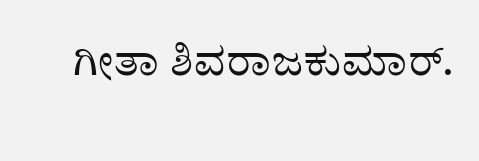ಗೀತಾ ಶಿವರಾಜಕುಮಾರ್.